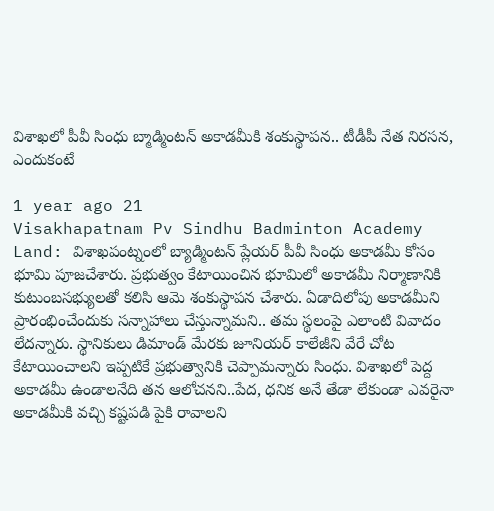విశాఖలో పీవీ సింధు బ్మాడ్మింటన్ అకాడమీకి శంకుస్థాపన.. టీడీపీ నేత నిరసన, ఎందుకంటే

1 year ago 21
Visakhapatnam Pv Sindhu Badminton Academy Land: విశాఖపంట్నంలో బ్యాడ్మింటన్ ప్లేయర్ పీవీ సింధు అకాడమీ కోసం భూమి పూజచేశారు. ప్రభుత్వం కేటాయించిన భూమిలో అకాడమీ నిర్మాణానికి కుటుంబసభ్యులతో కలిసి ఆమె శంకుస్థాపన చేశారు. ఏడాదిలోపు అకాడమీని ప్రారంభించేందుకు సన్నాహాలు చేస్తున్నామని.. తమ స్థలంపై ఎలాంటి వివాదం లేదన్నారు. స్థానికులు డిమాండ్ మేరకు జూనియర్ కాలేజీని వేరే చోట కేటాయించాలని ఇప్పటికే ప్రభుత్వానికి చెప్పామన్నారు సింధు. విశాఖలో పెద్ద అకాడమీ ఉండాలనేది తన ఆలోచనని..పేద, ధనిక అనే తేడా లేకుండా ఎవరైనా అకాడమీకి వచ్చి కష్టపడి పైకి రావాలని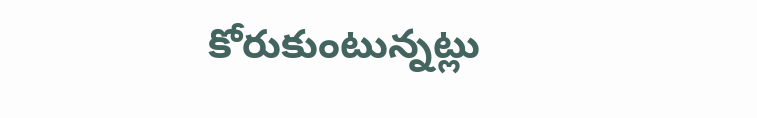కోరుకుంటున్నట్లు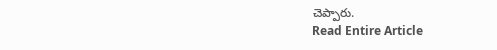చెప్పారు.
Read Entire Article